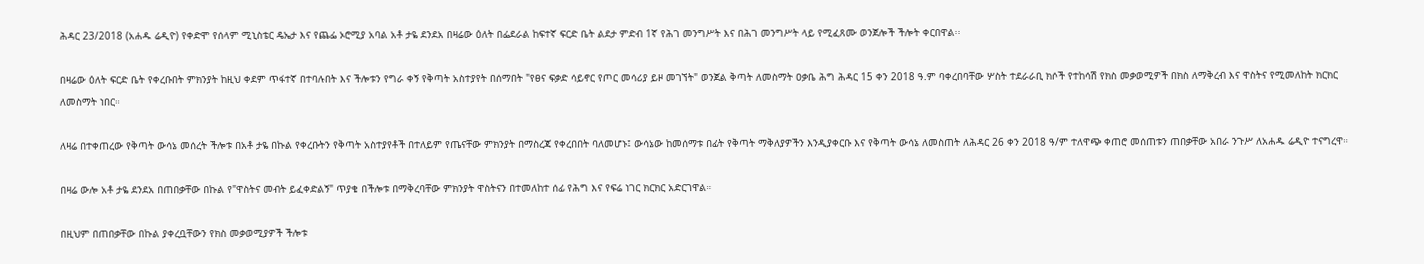ሕዳር 23/2018 (አሐዱ ሬዲዮ) የቀድሞ የሰላም ሚኒስቴር ዴኤታ እና የጨፌ ኦሮሚያ አባል አቶ ታዬ ደንደአ በዛሬው ዕለት በፌደራል ከፍተኛ ፍርድ ቤት ልደታ ምድብ 1ኛ የሕገ መንግሥት እና በሕገ መንግሥት ላይ የሚፈጸሙ ወንጀሎች ችሎት ቀርበዋል፡፡

በዛሬው ዕለት ፍርድ ቤት የቀረቡበት ምክንያት ከዚህ ቀደም ጥፋተኛ በተባሉበት እና ችሎቱን የግራ ቀኝ የቅጣት አስተያየት በሰማበት "የፀና ፍቃድ ሳይኖር የጦር መሳሪያ ይዞ መገኘት" ወንጀል ቅጣት ለመስማት ዐቃቤ ሕግ ሕዳር 15 ቀን 2018 ዓ.ም ባቀረበባቸው ሦስት ተደራራቢ ክሶች የተከሳሽ የክስ መቃወሚዎች በክስ ለማቅረብ እና ዋስትና የሚመለከት ክርክር ለመስማት ነበር።

ለዛሬ በተቀጠረው የቅጣት ውሳኔ መሰረት ችሎቱ በአቶ ታዬ በኩል የቀረቡትን የቅጣት አስተያየቶች በተለይም የጤናቸው ምክንያት በማስረጃ የቀረበበት ባለመሆኑ፤ ውሳኔው ከመሰማቱ በፊት የቅጣት ማቅለያዎችን እንዲያቀርቡ እና የቅጣት ውሳኔ ለመስጠት ለሕዳር 26 ቀን 2018 ዓ/ም ተለዋጭ ቀጠሮ መሰጠቱን ጠበቃቸው አበራ ንጉሥ ለአሐዱ ሬዲዮ ተናግረዋ።

በዛሬ ውሎ አቶ ታዬ ደንደአ በጠበቃቸው በኩል የ"ዋስትና መብት ይፈቀድልኝ" ጥያቄ በችሎቱ በማቅረባቸው ምክንያት ዋስትናን በተመለከተ ሰፊ የሕግ እና የፍሬ ነገር ክርክር አድርገዋል።

በዚህም በጠበቃቸው በኩል ያቀረቧቸውን የክስ መቃወሚያዎች ችሎቱ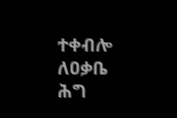ተቀብሎ ለዐቃቤ ሕግ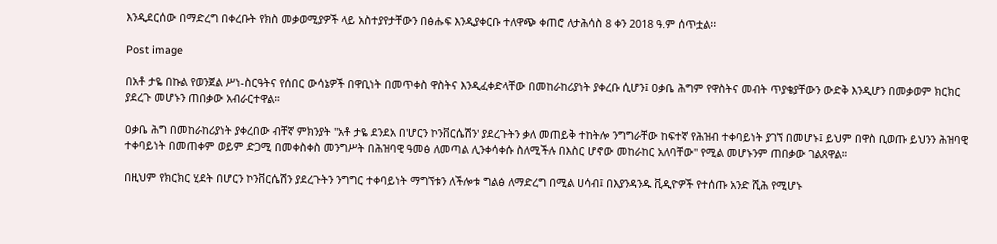እንዲደርሰው በማድረግ በቀረቡት የክስ መቃወሚያዎች ላይ አስተያየታቸውን በፅሑፍ እንዲያቀርቡ ተለዋጭ ቀጠሮ ለታሕሳስ 8 ቀን 2018 ዓ.ም ሰጥቷል፡፡

Post image

በአቶ ታዬ በኩል የወንጀል ሥነ-ስርዓትና የሰበር ውሳኔዎች በዋቢነት በመጥቀስ ዋስትና እንዲፈቀድላቸው በመከራከሪያነት ያቀረቡ ሲሆን፤ ዐቃቤ ሕግም የዋስትና መብት ጥያቄያቸውን ውድቅ እንዲሆን በመቃወም ክርክር ያደረጉ መሆኑን ጠበቃው አብራርተዋል።

ዐቃቤ ሕግ በመከራከሪያነት ያቀረበው ብቸኛ ምክንያት "አቶ ታዬ ደንደአ በ'ሆርን ኮንቨርሴሽን' ያደረጉትን ቃለ መጠይቅ ተከትሎ ንግግራቸው ከፍተኛ የሕዝብ ተቀባይነት ያገኘ በመሆኑ፤ ይህም በዋስ ቢወጡ ይህንን ሕዝባዊ ተቀባይነት በመጠቀም ወይም ድጋሚ በመቀስቀስ መንግሥት በሕዝባዊ ዓመፅ ለመጣል ሊንቀሳቀሱ ስለሚችሉ በእስር ሆኖው መከራከር አለባቸው" የሚል መሆኑንም ጠበቃው ገልጸዋል።

በዚህም የክርክር ሂደት በሆርን ኮንቨርሴሽን ያደረጉትን ንግግር ተቀባይነት ማግኘቱን ለችሎቱ ግልፅ ለማድረግ በሚል ሀሳብ፤ በእያንዳንዱ ቪዲዮዎች የተሰጡ አንድ ሺሕ የሚሆኑ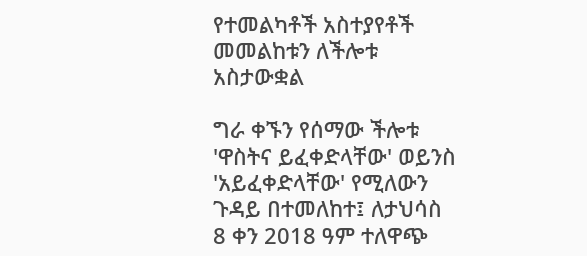የተመልካቶች አስተያየቶች መመልከቱን ለችሎቱ አስታውቋል

ግራ ቀኙን የሰማው ችሎቱ 'ዋስትና ይፈቀድላቸው' ወይንስ 'አይፈቀድላቸው' የሚለውን ጉዳይ በተመለከተ፤ ለታህሳስ 8 ቀን 2018 ዓም ተለዋጭ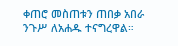ቀጠሮ መስጠቱን ጠበቃ አበራ ንጉሥ ለአሐዱ ተናግረዋል።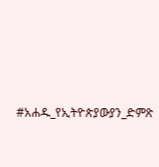#አሐዱ_የኢትዮጵያውያን_ድምጽ